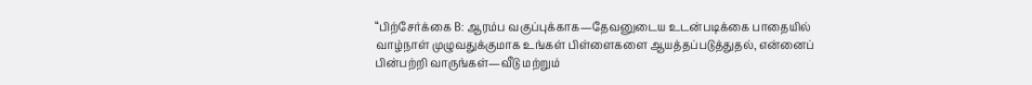“பிற்சேர்க்கை B: ஆரம்ப வகுப்புக்காக—தேவனுடைய உடன்படிக்கை பாதையில் வாழ்நாள் முழுவதுக்குமாக உங்கள் பிள்ளைகளை ஆயத்தப்படுத்துதல், என்னைப் பின்பற்றி வாருங்கள்—வீடு மற்றும்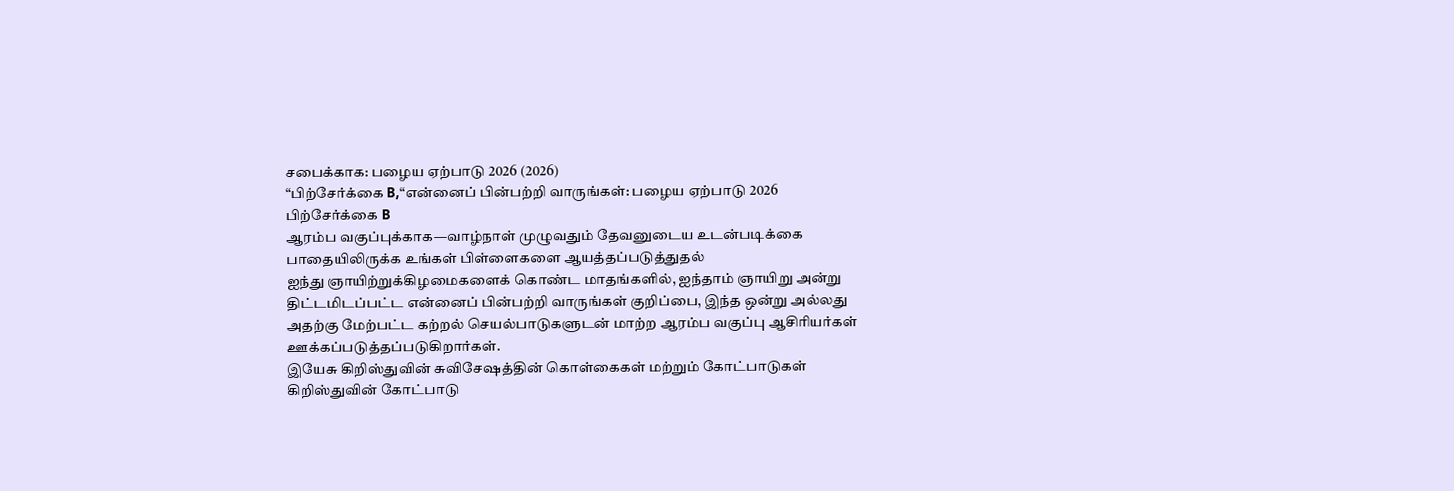சபைக்காக: பழைய ஏற்பாடு 2026 (2026)
“பிற்சேர்க்கை B,“என்னைப் பின்பற்றி வாருங்கள்: பழைய ஏற்பாடு 2026
பிற்சேர்க்கை B
ஆரம்ப வகுப்புக்காக—வாழ்நாள் முழுவதும் தேவனுடைய உடன்படிக்கை பாதையிலிருக்க உங்கள் பிள்ளைகளை ஆயத்தப்படுத்துதல்
ஐந்து ஞாயிற்றுக்கிழமைகளைக் கொண்ட மாதங்களில், ஐந்தாம் ஞாயிறு அன்று திட்டமிடப்பட்ட என்னைப் பின்பற்றி வாருங்கள் குறிப்பை, இந்த ஒன்று அல்லது அதற்கு மேற்பட்ட கற்றல் செயல்பாடுகளுடன் மாற்ற ஆரம்ப வகுப்பு ஆசிரியர்கள் ஊக்கப்படுத்தப்படுகிறார்கள்.
இயேசு கிறிஸ்துவின் சுவிசேஷத்தின் கொள்கைகள் மற்றும் கோட்பாடுகள்
கிறிஸ்துவின் கோட்பாடு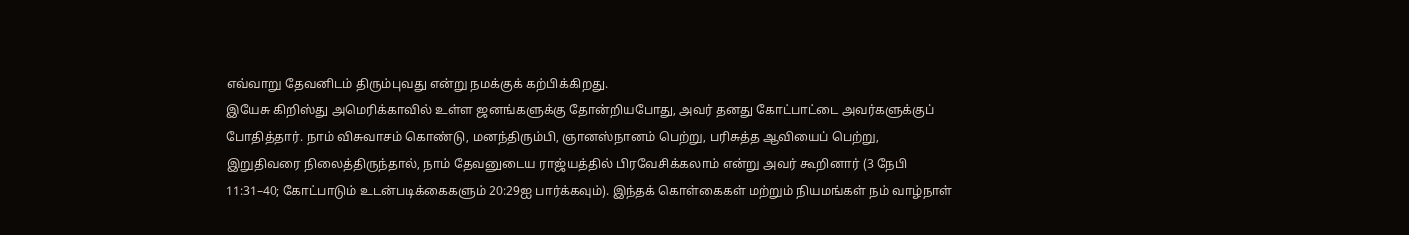எவ்வாறு தேவனிடம் திரும்புவது என்று நமக்குக் கற்பிக்கிறது.
இயேசு கிறிஸ்து அமெரிக்காவில் உள்ள ஜனங்களுக்கு தோன்றியபோது, அவர் தனது கோட்பாட்டை அவர்களுக்குப் போதித்தார். நாம் விசுவாசம் கொண்டு, மனந்திரும்பி, ஞானஸ்நானம் பெற்று, பரிசுத்த ஆவியைப் பெற்று, இறுதிவரை நிலைத்திருந்தால், நாம் தேவனுடைய ராஜ்யத்தில் பிரவேசிக்கலாம் என்று அவர் கூறினார் (3 நேபி 11:31–40; கோட்பாடும் உடன்படிக்கைகளும் 20:29ஐ பார்க்கவும்). இந்தக் கொள்கைகள் மற்றும் நியமங்கள் நம் வாழ்நாள்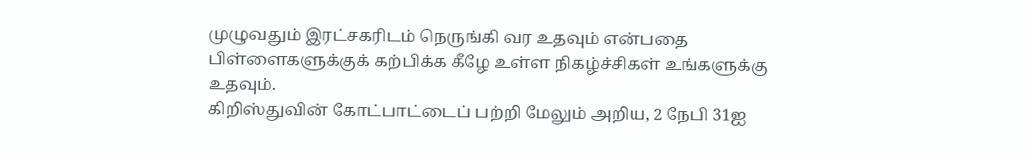முழுவதும் இரட்சகரிடம் நெருங்கி வர உதவும் என்பதை பிள்ளைகளுக்குக் கற்பிக்க கீழே உள்ள நிகழ்ச்சிகள் உங்களுக்கு உதவும்.
கிறிஸ்துவின் கோட்பாட்டைப் பற்றி மேலும் அறிய, 2 நேபி 31ஐ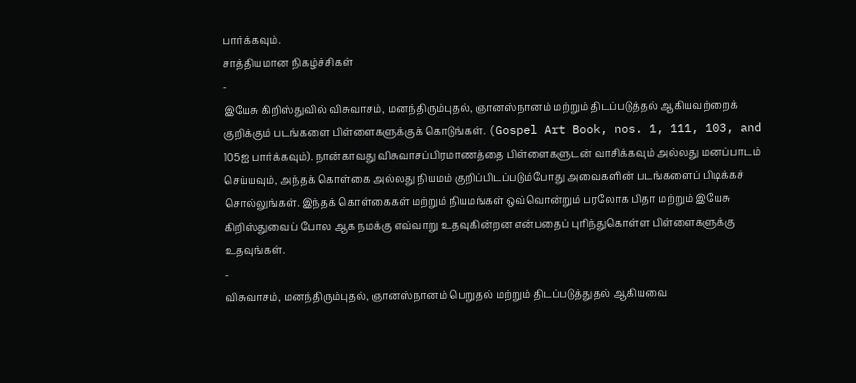பார்க்கவும்.
சாத்தியமான நிகழ்ச்சிகள்
-
இயேசு கிறிஸ்துவில் விசுவாசம், மனந்திரும்புதல், ஞானஸ்நானம் மற்றும் திடப்படுத்தல் ஆகியவற்றைக் குறிக்கும் படங்களை பிள்ளைகளுக்குக் கொடுங்கள். (Gospel Art Book, nos. 1, 111, 103, and 105ஐ பார்க்கவும்). நான்காவது விசுவாசப்பிரமாணத்தை பிள்ளைகளுடன் வாசிக்கவும் அல்லது மனப்பாடம் செய்யவும், அந்தக் கொள்கை அல்லது நியமம் குறிப்பிடப்படும்போது அவைகளின் படங்களைப் பிடிக்கச் சொல்லுங்கள். இந்தக் கொள்கைகள் மற்றும் நியமங்கள் ஒவ்வொன்றும் பரலோக பிதா மற்றும் இயேசு கிறிஸ்துவைப் போல ஆக நமக்கு எவ்வாறு உதவுகின்றன என்பதைப் புரிந்துகொள்ள பிள்ளைகளுக்கு உதவுங்கள்.
-
விசுவாசம், மனந்திரும்புதல், ஞானஸ்நானம் பெறுதல் மற்றும் திடப்படுத்துதல் ஆகியவை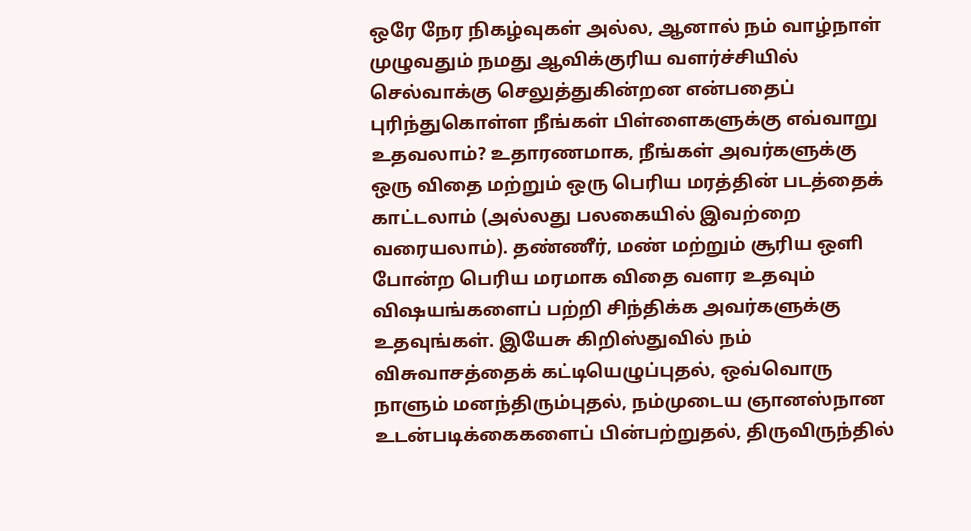ஒரே நேர நிகழ்வுகள் அல்ல, ஆனால் நம் வாழ்நாள் முழுவதும் நமது ஆவிக்குரிய வளர்ச்சியில் செல்வாக்கு செலுத்துகின்றன என்பதைப் புரிந்துகொள்ள நீங்கள் பிள்ளைகளுக்கு எவ்வாறு உதவலாம்? உதாரணமாக, நீங்கள் அவர்களுக்கு ஒரு விதை மற்றும் ஒரு பெரிய மரத்தின் படத்தைக் காட்டலாம் (அல்லது பலகையில் இவற்றை வரையலாம்). தண்ணீர், மண் மற்றும் சூரிய ஒளி போன்ற பெரிய மரமாக விதை வளர உதவும் விஷயங்களைப் பற்றி சிந்திக்க அவர்களுக்கு உதவுங்கள். இயேசு கிறிஸ்துவில் நம் விசுவாசத்தைக் கட்டியெழுப்புதல், ஒவ்வொரு நாளும் மனந்திரும்புதல், நம்முடைய ஞானஸ்நான உடன்படிக்கைகளைப் பின்பற்றுதல், திருவிருந்தில்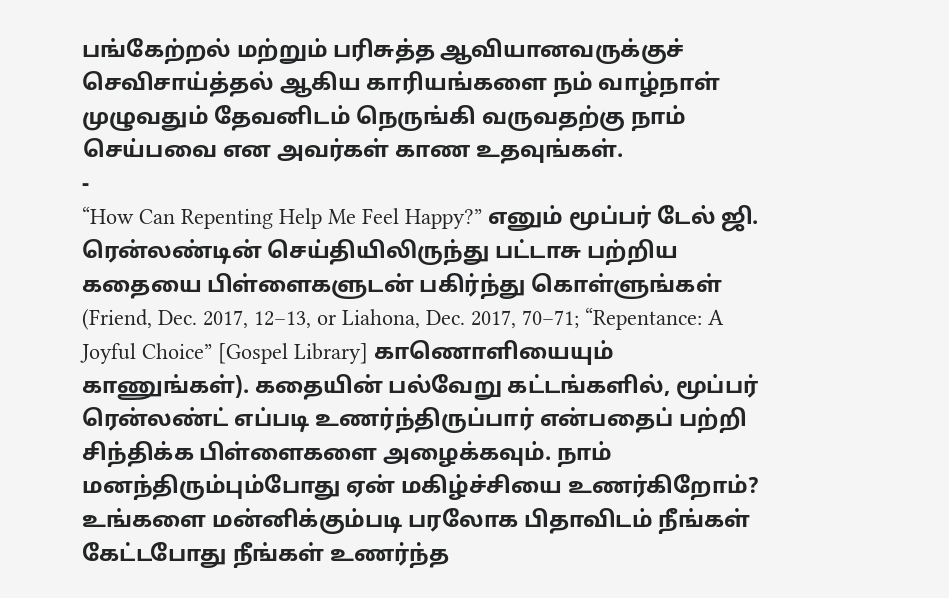பங்கேற்றல் மற்றும் பரிசுத்த ஆவியானவருக்குச் செவிசாய்த்தல் ஆகிய காரியங்களை நம் வாழ்நாள் முழுவதும் தேவனிடம் நெருங்கி வருவதற்கு நாம் செய்பவை என அவர்கள் காண உதவுங்கள்.
-
“How Can Repenting Help Me Feel Happy?” எனும் மூப்பர் டேல் ஜி. ரென்லண்டின் செய்தியிலிருந்து பட்டாசு பற்றிய கதையை பிள்ளைகளுடன் பகிர்ந்து கொள்ளுங்கள் (Friend, Dec. 2017, 12–13, or Liahona, Dec. 2017, 70–71; “Repentance: A Joyful Choice” [Gospel Library] காணொளியையும் காணுங்கள்). கதையின் பல்வேறு கட்டங்களில், மூப்பர் ரென்லண்ட் எப்படி உணர்ந்திருப்பார் என்பதைப் பற்றி சிந்திக்க பிள்ளைகளை அழைக்கவும். நாம் மனந்திரும்பும்போது ஏன் மகிழ்ச்சியை உணர்கிறோம்? உங்களை மன்னிக்கும்படி பரலோக பிதாவிடம் நீங்கள் கேட்டபோது நீங்கள் உணர்ந்த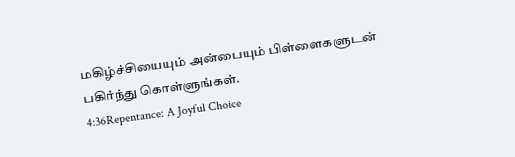மகிழ்ச்சியையும் அன்பையும் பிள்ளைகளுடன் பகிர்ந்து கொள்ளுங்கள்.
4:36Repentance: A Joyful Choice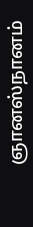ஞானஸ்நானம்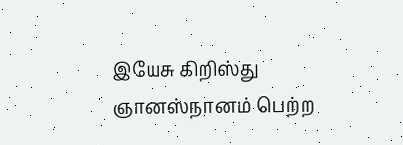இயேசு கிறிஸ்து ஞானஸ்நானம் பெற்ற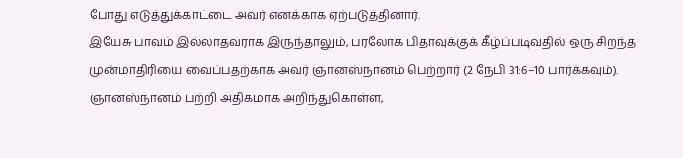போது எடுத்துக்காட்டை அவர் எனக்காக ஏற்படுத்தினார்.
இயேசு பாவம் இல்லாதவராக இருந்தாலும், பரலோக பிதாவுக்குக் கீழ்ப்படிவதில் ஒரு சிறந்த முன்மாதிரியை வைப்பதற்காக அவர் ஞானஸ்நானம் பெற்றார் (2 நேபி 31:6–10 பார்க்கவும்).
ஞானஸ்நானம் பற்றி அதிகமாக அறிந்துகொள்ள,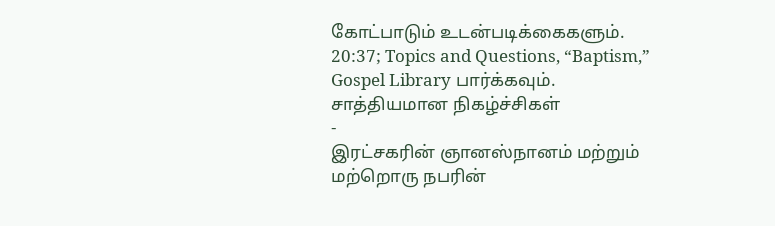கோட்பாடும் உடன்படிக்கைகளும். 20:37; Topics and Questions, “Baptism,” Gospel Library பார்க்கவும்.
சாத்தியமான நிகழ்ச்சிகள்
-
இரட்சகரின் ஞானஸ்நானம் மற்றும் மற்றொரு நபரின்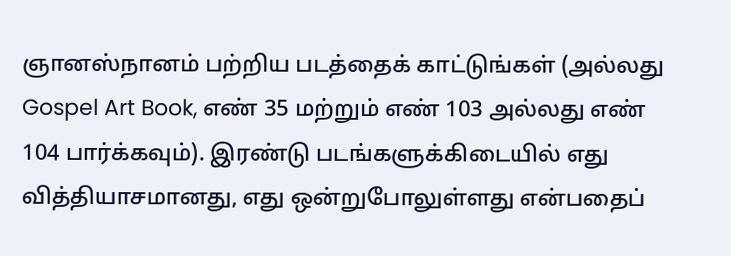ஞானஸ்நானம் பற்றிய படத்தைக் காட்டுங்கள் (அல்லது Gospel Art Book, எண் 35 மற்றும் எண் 103 அல்லது எண் 104 பார்க்கவும்). இரண்டு படங்களுக்கிடையில் எது வித்தியாசமானது, எது ஒன்றுபோலுள்ளது என்பதைப்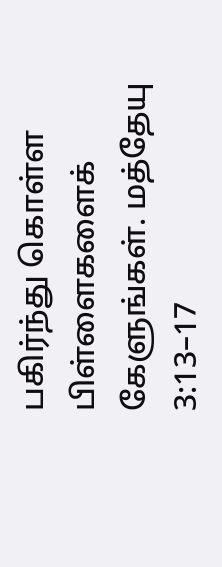பகிர்ந்து கொள்ள பிள்ளைகளைக் கேளுங்கள். மத்தேயு 3:13–17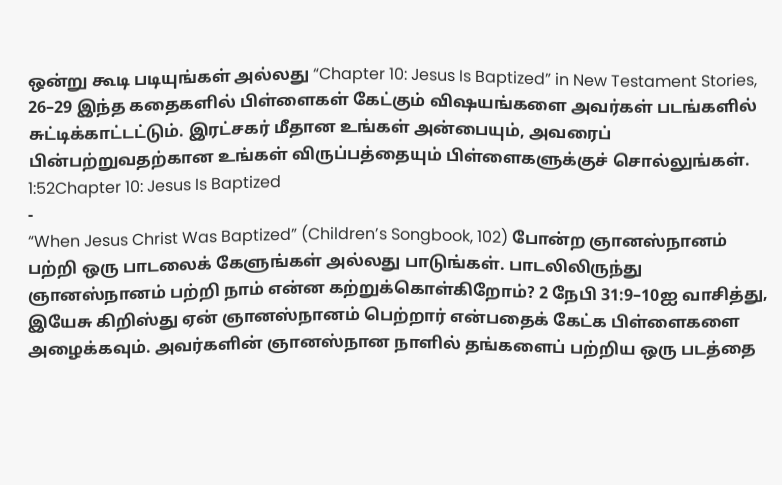ஒன்று கூடி படியுங்கள் அல்லது “Chapter 10: Jesus Is Baptized” in New Testament Stories, 26–29 இந்த கதைகளில் பிள்ளைகள் கேட்கும் விஷயங்களை அவர்கள் படங்களில் சுட்டிக்காட்டட்டும். இரட்சகர் மீதான உங்கள் அன்பையும், அவரைப் பின்பற்றுவதற்கான உங்கள் விருப்பத்தையும் பிள்ளைகளுக்குச் சொல்லுங்கள்.
1:52Chapter 10: Jesus Is Baptized
-
“When Jesus Christ Was Baptized” (Children’s Songbook, 102) போன்ற ஞானஸ்நானம் பற்றி ஒரு பாடலைக் கேளுங்கள் அல்லது பாடுங்கள். பாடலிலிருந்து ஞானஸ்நானம் பற்றி நாம் என்ன கற்றுக்கொள்கிறோம்? 2 நேபி 31:9–10ஐ வாசித்து, இயேசு கிறிஸ்து ஏன் ஞானஸ்நானம் பெற்றார் என்பதைக் கேட்க பிள்ளைகளை அழைக்கவும். அவர்களின் ஞானஸ்நான நாளில் தங்களைப் பற்றிய ஒரு படத்தை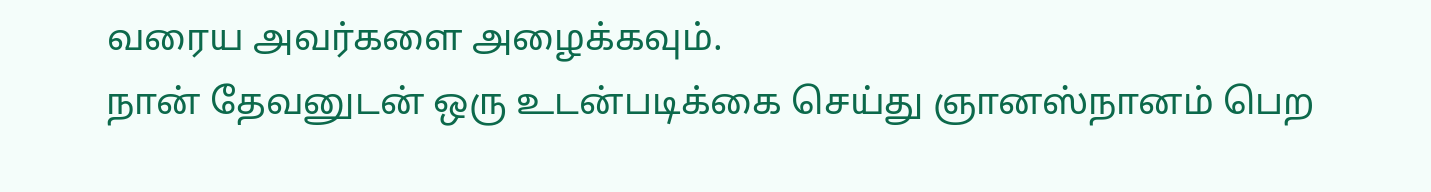வரைய அவர்களை அழைக்கவும்.
நான் தேவனுடன் ஒரு உடன்படிக்கை செய்து ஞானஸ்நானம் பெற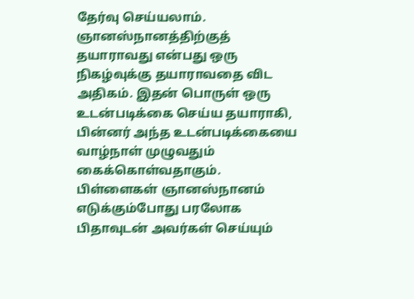தேர்வு செய்யலாம்.
ஞானஸ்நானத்திற்குத் தயாராவது என்பது ஒரு நிகழ்வுக்கு தயாராவதை விட அதிகம். இதன் பொருள் ஒரு உடன்படிக்கை செய்ய தயாராகி, பின்னர் அந்த உடன்படிக்கையை வாழ்நாள் முழுவதும் கைக்கொள்வதாகும். பிள்ளைகள் ஞானஸ்நானம் எடுக்கும்போது பரலோக பிதாவுடன் அவர்கள் செய்யும்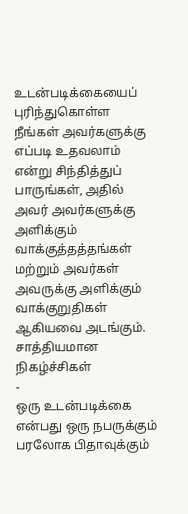உடன்படிக்கையைப் புரிந்துகொள்ள நீங்கள் அவர்களுக்கு எப்படி உதவலாம் என்று சிந்தித்துப் பாருங்கள், அதில் அவர் அவர்களுக்கு அளிக்கும் வாக்குத்தத்தங்கள் மற்றும் அவர்கள் அவருக்கு அளிக்கும் வாக்குறுதிகள் ஆகியவை அடங்கும்.
சாத்தியமான நிகழ்ச்சிகள்
-
ஒரு உடன்படிக்கை என்பது ஒரு நபருக்கும் பரலோக பிதாவுக்கும்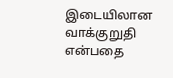இடையிலான வாக்குறுதி என்பதை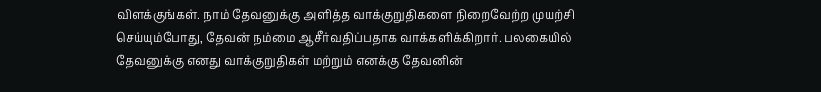விளக்குங்கள். நாம் தேவனுக்கு அளித்த வாக்குறுதிகளை நிறைவேற்ற முயற்சி செய்யும்போது, தேவன் நம்மை ஆசீர்வதிப்பதாக வாக்களிக்கிறார். பலகையில் தேவனுக்கு எனது வாக்குறுதிகள் மற்றும் எனக்கு தேவனின்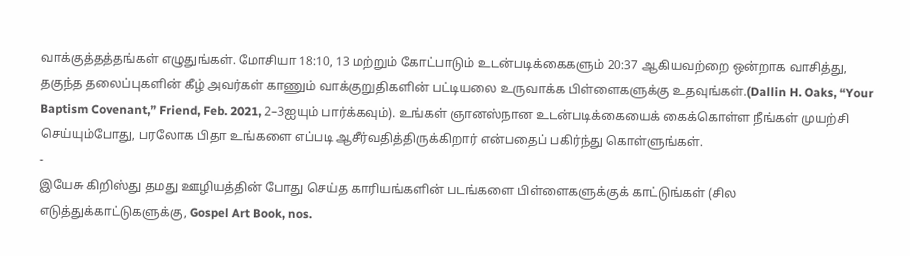வாக்குத்தத்தங்கள் எழுதுங்கள். மோசியா 18:10, 13 மற்றும் கோட்பாடும் உடன்படிக்கைகளும் 20:37 ஆகியவற்றை ஒன்றாக வாசித்து, தகுந்த தலைப்புகளின் கீழ் அவர்கள் காணும் வாக்குறுதிகளின் பட்டியலை உருவாக்க பிள்ளைகளுக்கு உதவுங்கள்.(Dallin H. Oaks, “Your Baptism Covenant,” Friend, Feb. 2021, 2–3ஐயும் பார்க்கவும்). உங்கள் ஞானஸ்நான உடன்படிக்கையைக் கைக்கொள்ள நீங்கள் முயற்சி செய்யும்போது, பரலோக பிதா உங்களை எப்படி ஆசீர்வதித்திருக்கிறார் என்பதைப் பகிர்ந்து கொள்ளுங்கள்.
-
இயேசு கிறிஸ்து தமது ஊழியத்தின் போது செய்த காரியங்களின் படங்களை பிள்ளைகளுக்குக் காட்டுங்கள் (சில எடுத்துக்காட்டுகளுக்கு, Gospel Art Book, nos.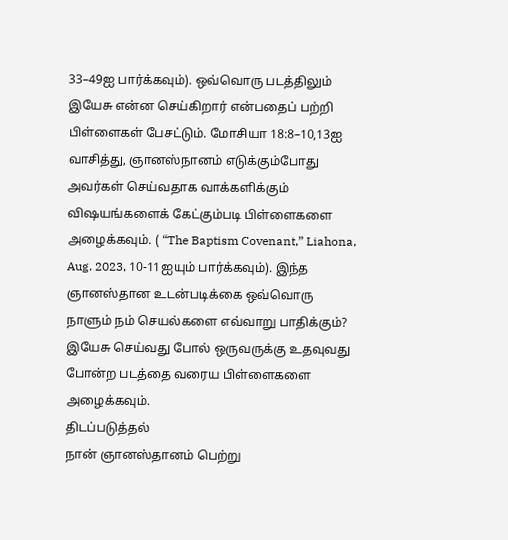33–49ஐ பார்க்கவும்). ஒவ்வொரு படத்திலும் இயேசு என்ன செய்கிறார் என்பதைப் பற்றி பிள்ளைகள் பேசட்டும். மோசியா 18:8–10,13ஐ வாசித்து, ஞானஸ்நானம் எடுக்கும்போது அவர்கள் செய்வதாக வாக்களிக்கும் விஷயங்களைக் கேட்கும்படி பிள்ளைகளை அழைக்கவும். ( “The Baptism Covenant,” Liahona, Aug. 2023, 10-11ஐயும் பார்க்கவும்). இந்த ஞானஸ்தான உடன்படிக்கை ஒவ்வொரு நாளும் நம் செயல்களை எவ்வாறு பாதிக்கும்? இயேசு செய்வது போல் ஒருவருக்கு உதவுவது போன்ற படத்தை வரைய பிள்ளைகளை அழைக்கவும்.
திடப்படுத்தல்
நான் ஞானஸ்தானம் பெற்று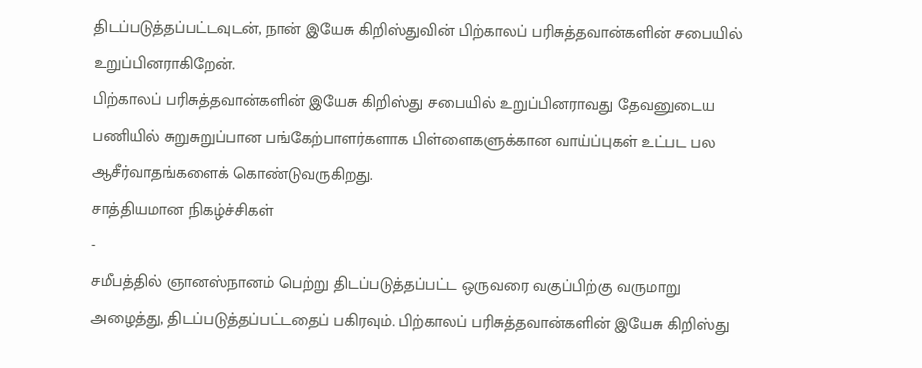திடப்படுத்தப்பட்டவுடன், நான் இயேசு கிறிஸ்துவின் பிற்காலப் பரிசுத்தவான்களின் சபையில் உறுப்பினராகிறேன்.
பிற்காலப் பரிசுத்தவான்களின் இயேசு கிறிஸ்து சபையில் உறுப்பினராவது தேவனுடைய பணியில் சுறுசுறுப்பான பங்கேற்பாளர்களாக பிள்ளைகளுக்கான வாய்ப்புகள் உட்பட பல ஆசீர்வாதங்களைக் கொண்டுவருகிறது.
சாத்தியமான நிகழ்ச்சிகள்
-
சமீபத்தில் ஞானஸ்நானம் பெற்று திடப்படுத்தப்பட்ட ஒருவரை வகுப்பிற்கு வருமாறு அழைத்து, திடப்படுத்தப்பட்டதைப் பகிரவும். பிற்காலப் பரிசுத்தவான்களின் இயேசு கிறிஸ்து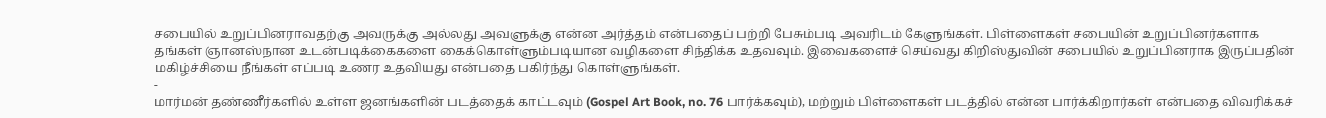சபையில் உறுப்பினராவதற்கு அவருக்கு அல்லது அவளுக்கு என்ன அர்த்தம் என்பதைப் பற்றி பேசும்படி அவரிடம் கேளுங்கள். பிள்ளைகள் சபையின் உறுப்பினர்களாக தங்கள் ஞானஸ்நான உடன்படிக்கைகளை கைக்கொள்ளும்படியான வழிகளை சிந்திக்க உதவவும். இவைகளைச் செய்வது கிறிஸ்துவின் சபையில் உறுப்பினராக இருப்பதின் மகிழ்ச்சியை நீங்கள் எப்படி உணர உதவியது என்பதை பகிர்ந்து கொள்ளுங்கள்.
-
மார்மன் தண்ணீர்களில் உள்ள ஜனங்களின் படத்தைக் காட்டவும் (Gospel Art Book, no. 76 பார்க்கவும்), மற்றும் பிள்ளைகள் படத்தில் என்ன பார்க்கிறார்கள் என்பதை விவரிக்கச்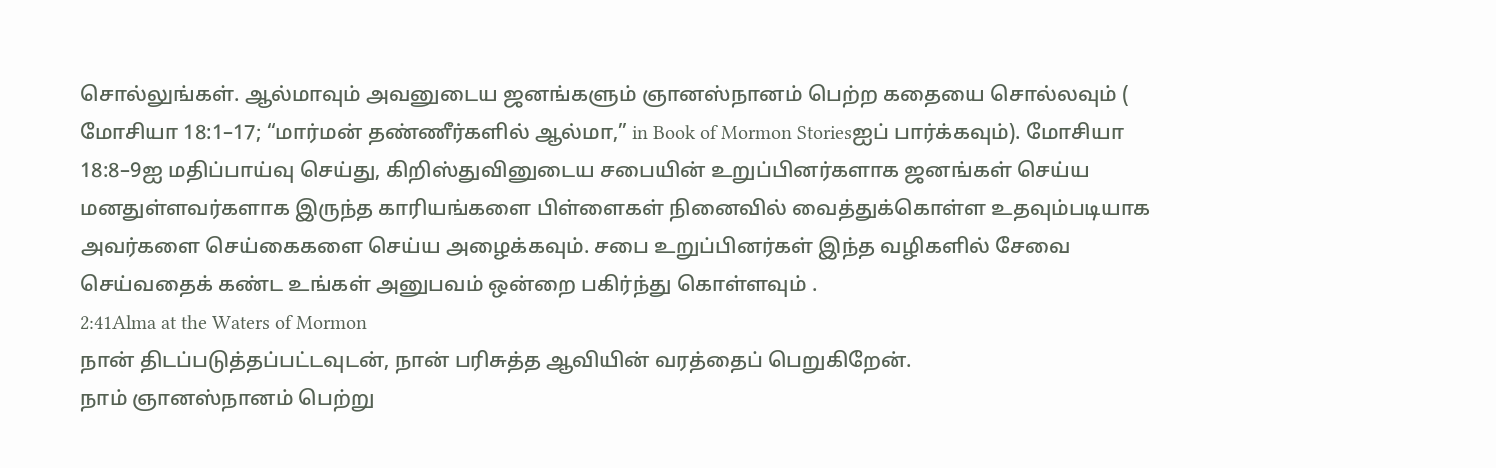சொல்லுங்கள். ஆல்மாவும் அவனுடைய ஜனங்களும் ஞானஸ்நானம் பெற்ற கதையை சொல்லவும் ( மோசியா 18:1–17; “மார்மன் தண்ணீர்களில் ஆல்மா,” in Book of Mormon Storiesஐப் பார்க்கவும்). மோசியா 18:8–9ஐ மதிப்பாய்வு செய்து, கிறிஸ்துவினுடைய சபையின் உறுப்பினர்களாக ஜனங்கள் செய்ய மனதுள்ளவர்களாக இருந்த காரியங்களை பிள்ளைகள் நினைவில் வைத்துக்கொள்ள உதவும்படியாக அவர்களை செய்கைகளை செய்ய அழைக்கவும். சபை உறுப்பினர்கள் இந்த வழிகளில் சேவை செய்வதைக் கண்ட உங்கள் அனுபவம் ஒன்றை பகிர்ந்து கொள்ளவும் .
2:41Alma at the Waters of Mormon
நான் திடப்படுத்தப்பட்டவுடன், நான் பரிசுத்த ஆவியின் வரத்தைப் பெறுகிறேன்.
நாம் ஞானஸ்நானம் பெற்று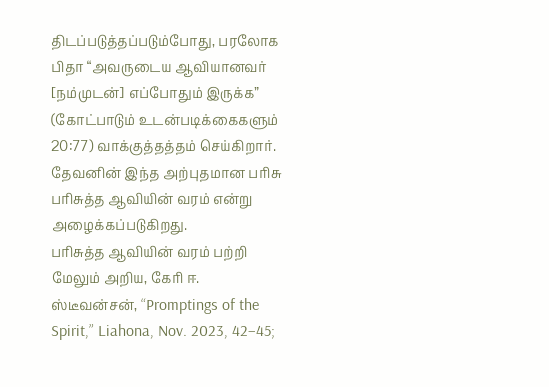திடப்படுத்தப்படும்போது, பரலோக பிதா “அவருடைய ஆவியானவர் [நம்முடன்] எப்போதும் இருக்க” (கோட்பாடும் உடன்படிக்கைகளும் 20:77) வாக்குத்தத்தம் செய்கிறார். தேவனின் இந்த அற்புதமான பரிசு பரிசுத்த ஆவியின் வரம் என்று அழைக்கப்படுகிறது.
பரிசுத்த ஆவியின் வரம் பற்றி மேலும் அறிய, கேரி ஈ. ஸ்டீவன்சன், “Promptings of the Spirit,” Liahona, Nov. 2023, 42–45;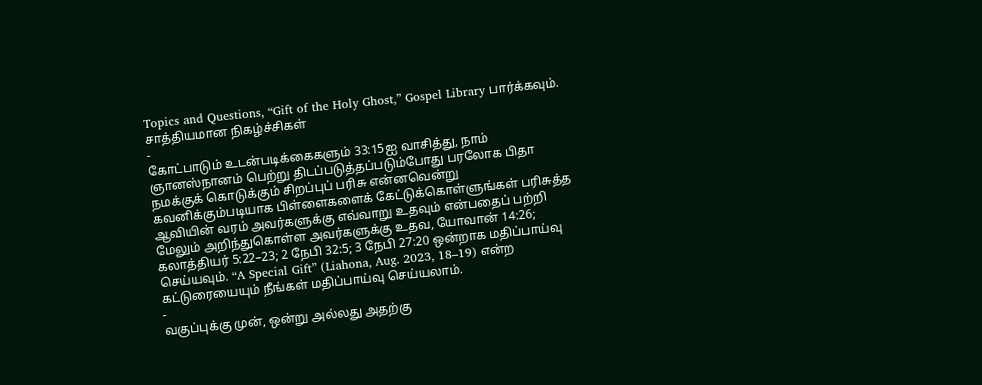Topics and Questions, “Gift of the Holy Ghost,” Gospel Library பார்க்கவும்.
சாத்தியமான நிகழ்ச்சிகள்
-
கோட்பாடும் உடன்படிக்கைகளும் 33:15ஐ வாசித்து, நாம் ஞானஸ்நானம் பெற்று திடப்படுத்தப்படும்போது பரலோக பிதா நமக்குக் கொடுக்கும் சிறப்புப் பரிசு என்னவென்று கவனிக்கும்படியாக பிள்ளைகளைக் கேட்டுக்கொள்ளுங்கள் பரிசுத்த ஆவியின் வரம் அவர்களுக்கு எவ்வாறு உதவும் என்பதைப் பற்றி மேலும் அறிந்துகொள்ள அவர்களுக்கு உதவ, யோவான் 14:26; கலாத்தியர் 5:22–23; 2 நேபி 32:5; 3 நேபி 27:20 ஒன்றாக மதிப்பாய்வு செய்யவும். “A Special Gift” (Liahona, Aug. 2023, 18–19) என்ற கட்டுரையையும் நீங்கள் மதிப்பாய்வு செய்யலாம்.
-
வகுப்புக்கு முன், ஒன்று அல்லது அதற்கு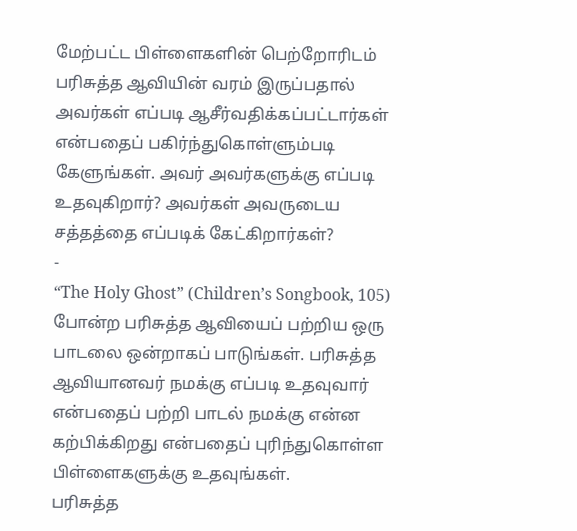மேற்பட்ட பிள்ளைகளின் பெற்றோரிடம் பரிசுத்த ஆவியின் வரம் இருப்பதால் அவர்கள் எப்படி ஆசீர்வதிக்கப்பட்டார்கள் என்பதைப் பகிர்ந்துகொள்ளும்படி கேளுங்கள். அவர் அவர்களுக்கு எப்படி உதவுகிறார்? அவர்கள் அவருடைய சத்தத்தை எப்படிக் கேட்கிறார்கள்?
-
“The Holy Ghost” (Children’s Songbook, 105) போன்ற பரிசுத்த ஆவியைப் பற்றிய ஒரு பாடலை ஒன்றாகப் பாடுங்கள். பரிசுத்த ஆவியானவர் நமக்கு எப்படி உதவுவார் என்பதைப் பற்றி பாடல் நமக்கு என்ன கற்பிக்கிறது என்பதைப் புரிந்துகொள்ள பிள்ளைகளுக்கு உதவுங்கள்.
பரிசுத்த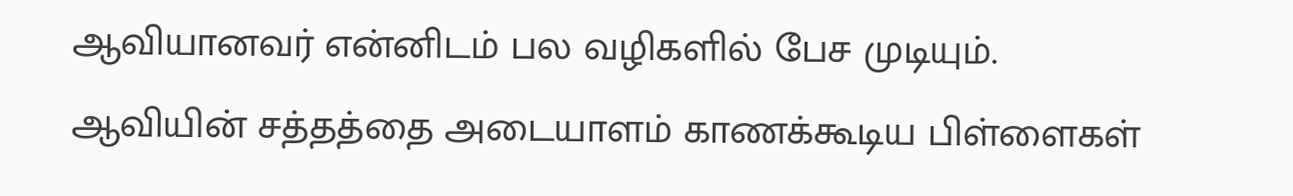ஆவியானவர் என்னிடம் பல வழிகளில் பேச முடியும்.
ஆவியின் சத்தத்தை அடையாளம் காணக்கூடிய பிள்ளைகள்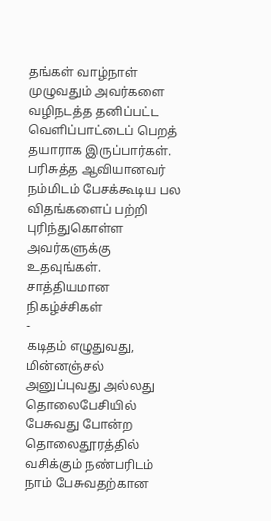தங்கள் வாழ்நாள் முழுவதும் அவர்களை வழிநடத்த தனிப்பட்ட வெளிப்பாட்டைப் பெறத் தயாராக இருப்பார்கள். பரிசுத்த ஆவியானவர் நம்மிடம் பேசக்கூடிய பல விதங்களைப் பற்றி புரிந்துகொள்ள அவர்களுக்கு உதவுங்கள்.
சாத்தியமான நிகழ்ச்சிகள்
-
கடிதம் எழுதுவது, மின்னஞ்சல் அனுப்புவது அல்லது தொலைபேசியில் பேசுவது போன்ற தொலைதூரத்தில் வசிக்கும் நண்பரிடம் நாம் பேசுவதற்கான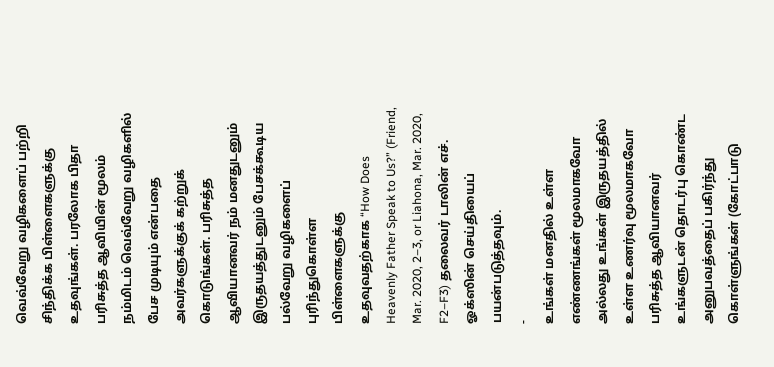வெவ்வேறு வழிகளைப் பற்றி சிந்திக்க பிள்ளைகளுக்கு உதவுங்கள். பரலோக பிதா பரிசுத்த ஆவியின் மூலம் நம்மிடம் வெவ்வேறு வழிகளில் பேச முடியும் என்பதை அவர்களுக்குக் கற்றுக் கொடுங்கள். பரிசுத்த ஆவியானவர் நம் மனதுடனும் இருதயத்துடனும் பேசக்கூடிய பல்வேறு வழிகளைப் புரிந்துகொள்ள பிள்ளைகளுக்கு உதவுவதற்காக “How Does Heavenly Father Speak to Us?” (Friend, Mar. 2020, 2–3, or Liahona, Mar. 2020, F2–F3) தலைவர் டாலின் எச். ஓக்ஸின் செய்தியைப் பயன்படுத்தவும்.
-
உங்கள் மனதில் உள்ள எண்ணங்கள் மூலமாகவோ அல்லது உங்கள் இருதயத்தில் உள்ள உணர்வு மூலமாகவோ பரிசுத்த ஆவியானவர் உங்களுடன் தொடர்பு கொண்ட அனுபவத்தைப் பகிர்ந்து கொள்ளுங்கள் (கோட்பாடு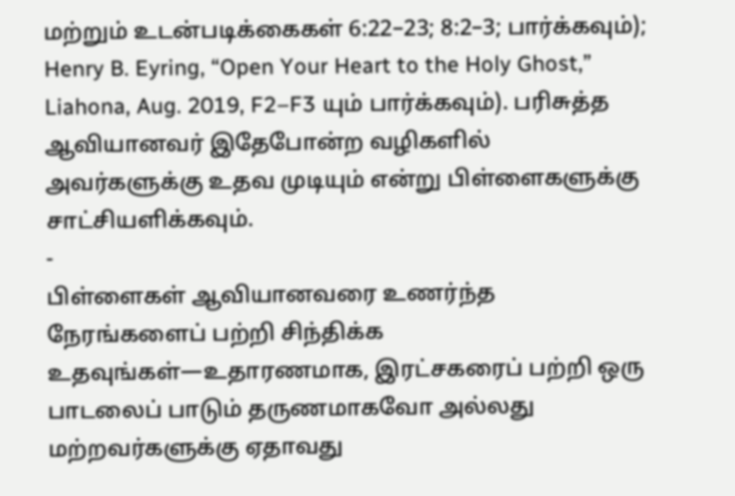மற்றும் உடன்படிக்கைகள் 6:22–23; 8:2–3; பார்க்கவும்); Henry B. Eyring, “Open Your Heart to the Holy Ghost,” Liahona, Aug. 2019, F2–F3 யும் பார்க்கவும்). பரிசுத்த ஆவியானவர் இதேபோன்ற வழிகளில் அவர்களுக்கு உதவ முடியும் என்று பிள்ளைகளுக்கு சாட்சியளிக்கவும்.
-
பிள்ளைகள் ஆவியானவரை உணர்ந்த நேரங்களைப் பற்றி சிந்திக்க உதவுங்கள்—உதாரணமாக, இரட்சகரைப் பற்றி ஒரு பாடலைப் பாடும் தருணமாகவோ அல்லது மற்றவர்களுக்கு ஏதாவது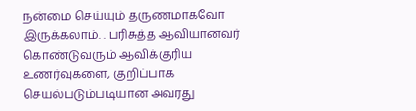நன்மை செய்யும் தருணமாகவோ இருக்கலாம். . பரிசுத்த ஆவியானவர் கொண்டுவரும் ஆவிக்குரிய உணர்வுகளை, குறிப்பாக செயல்படும்படியான அவரது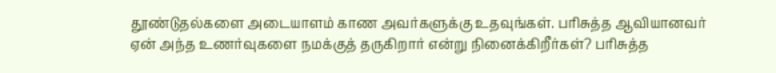தூண்டுதல்களை அடையாளம் காண அவர்களுக்கு உதவுங்கள். பரிசுத்த ஆவியானவர் ஏன் அந்த உணர்வுகளை நமக்குத் தருகிறார் என்று நினைக்கிறீர்கள்? பரிசுத்த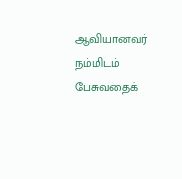ஆவியானவர் நம்மிடம் பேசுவதைக்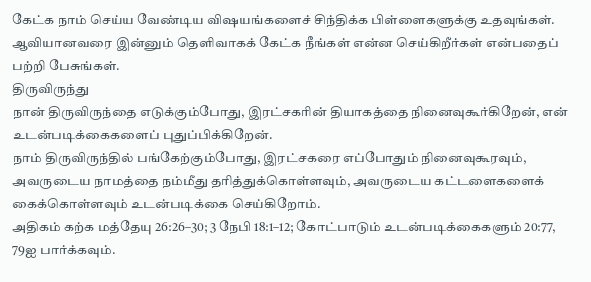கேட்க நாம் செய்ய வேண்டிய விஷயங்களைச் சிந்திக்க பிள்ளைகளுக்கு உதவுங்கள். ஆவியானவரை இன்னும் தெளிவாகக் கேட்க நீங்கள் என்ன செய்கிறீர்கள் என்பதைப் பற்றி பேசுங்கள்.
திருவிருந்து
நான் திருவிருந்தை எடுக்கும்போது, இரட்சகரின் தியாகத்தை நினைவுகூர்கிறேன், என் உடன்படிக்கைகளைப் புதுப்பிக்கிறேன்.
நாம் திருவிருந்தில் பங்கேற்கும்போது, இரட்சகரை எப்போதும் நினைவுகூரவும், அவருடைய நாமத்தை நம்மீது தரித்துக்கொள்ளவும், அவருடைய கட்டளைகளைக் கைக்கொள்ளவும் உடன்படிக்கை செய்கிறோம்.
அதிகம் கற்க மத்தேயு 26:26–30; 3 நேபி 18:1–12; கோட்பாடும் உடன்படிக்கைகளும் 20:77, 79ஐ பார்க்கவும்.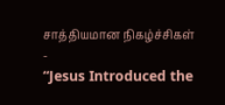சாத்தியமான நிகழ்ச்சிகள்
-
“Jesus Introduced the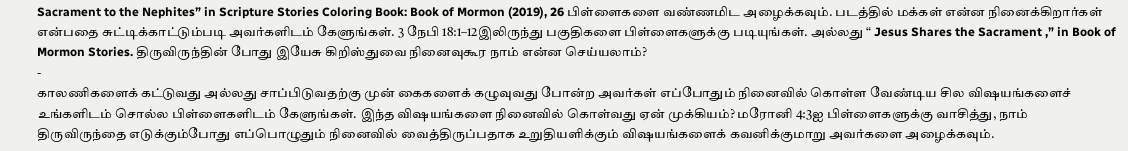Sacrament to the Nephites” in Scripture Stories Coloring Book: Book of Mormon (2019), 26 பிள்ளைகளை வண்ணமிட அழைக்கவும். படத்தில் மக்கள் என்ன நினைக்கிறார்கள் என்பதை சுட்டிக்காட்டும்படி அவர்களிடம் கேளுங்கள். 3 நேபி 18:1–12இலிருந்து பகுதிகளை பிள்ளைகளுக்கு படியுங்கள். அல்லது “ Jesus Shares the Sacrament ,” in Book of Mormon Stories. திருவிருந்தின் போது இயேசு கிறிஸ்துவை நினைவுகூர நாம் என்ன செய்யலாம்?
-
காலணிகளைக் கட்டுவது அல்லது சாப்பிடுவதற்கு முன் கைகளைக் கழுவுவது போன்ற அவர்கள் எப்போதும் நினைவில் கொள்ள வேண்டிய சில விஷயங்களைச் உங்களிடம் சொல்ல பிள்ளைகளிடம் கேளுங்கள். இந்த விஷயங்களை நினைவில் கொள்வது ஏன் முக்கியம்? மரோனி 4:3ஐ பிள்ளைகளுக்கு வாசித்து, நாம் திருவிருந்தை எடுக்கும்போது எப்பொழுதும் நினைவில் வைத்திருப்பதாக உறுதியளிக்கும் விஷயங்களைக் கவனிக்குமாறு அவர்களை அழைக்கவும்.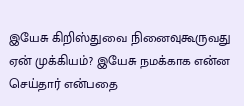இயேசு கிறிஸ்துவை நினைவுகூருவது ஏன் முக்கியம்? இயேசு நமக்காக என்ன செய்தார் என்பதை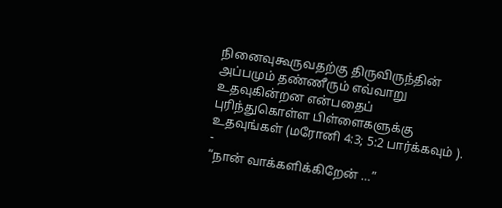நினைவுகூருவதற்கு திருவிருந்தின் அப்பமும் தண்ணீரும் எவ்வாறு உதவுகின்றன என்பதைப் புரிந்துகொள்ள பிள்ளைகளுக்கு உதவுங்கள் (மரோனி 4:3; 5:2 பார்க்கவும் ).
-
“நான் வாக்களிக்கிறேன் …”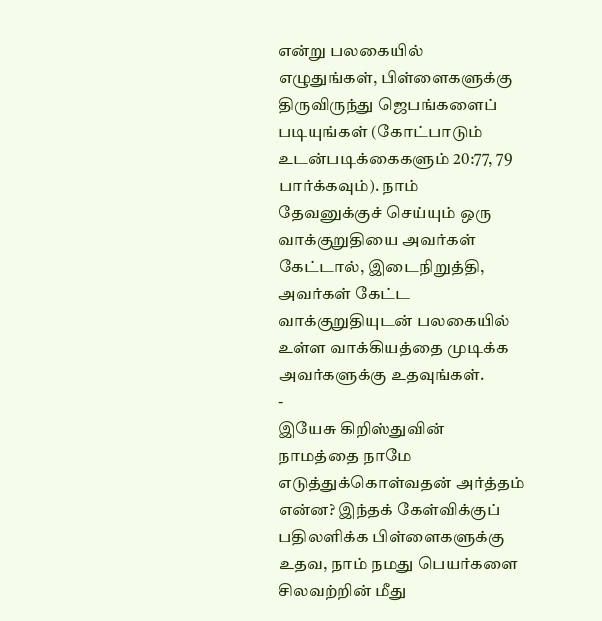என்று பலகையில் எழுதுங்கள், பிள்ளைகளுக்கு திருவிருந்து ஜெபங்களைப் படியுங்கள் (கோட்பாடும் உடன்படிக்கைகளும் 20:77, 79 பார்க்கவும்). நாம் தேவனுக்குச் செய்யும் ஒரு வாக்குறுதியை அவர்கள் கேட்டால், இடைநிறுத்தி, அவர்கள் கேட்ட வாக்குறுதியுடன் பலகையில் உள்ள வாக்கியத்தை முடிக்க அவர்களுக்கு உதவுங்கள்.
-
இயேசு கிறிஸ்துவின் நாமத்தை நாமே எடுத்துக்கொள்வதன் அர்த்தம் என்ன? இந்தக் கேள்விக்குப் பதிலளிக்க பிள்ளைகளுக்கு உதவ, நாம் நமது பெயர்களை சிலவற்றின் மீது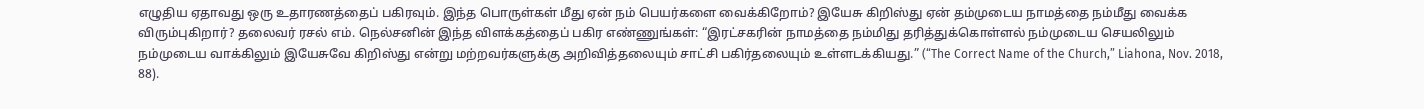எழுதிய ஏதாவது ஒரு உதாரணத்தைப் பகிரவும். இந்த பொருள்கள் மீது ஏன் நம் பெயர்களை வைக்கிறோம்? இயேசு கிறிஸ்து ஏன் தம்முடைய நாமத்தை நம்மீது வைக்க விரும்புகிறார்? தலைவர் ரசல் எம். நெல்சனின் இந்த விளக்கத்தைப் பகிர எண்ணுங்கள்: “இரட்சகரின் நாமத்தை நம்மிது தரித்துக்கொள்ளல் நம்முடைய செயலிலும் நம்முடைய வாக்கிலும் இயேசுவே கிறிஸ்து என்று மற்றவர்களுக்கு அறிவித்தலையும் சாட்சி பகிர்தலையும் உள்ளடக்கியது.” (“The Correct Name of the Church,” Liahona, Nov. 2018, 88).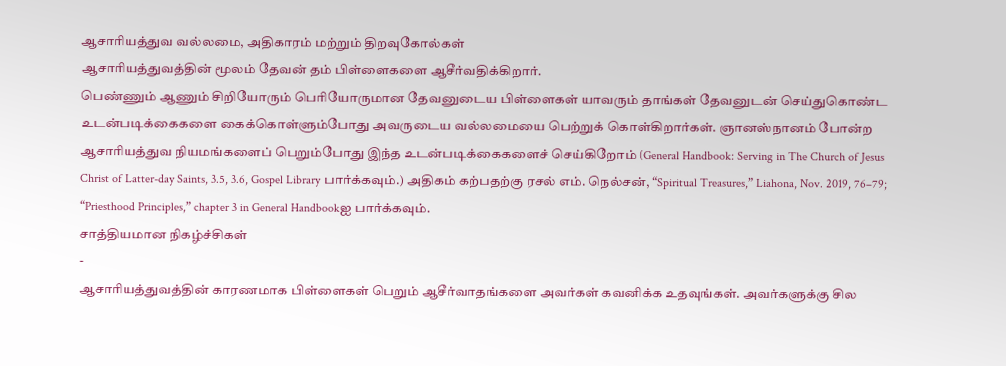ஆசாரியத்துவ வல்லமை, அதிகாரம் மற்றும் திறவுகோல்கள்
ஆசாரியத்துவத்தின் மூலம் தேவன் தம் பிள்ளைகளை ஆசீர்வதிக்கிறார்.
பெண்ணும் ஆணும் சிறியோரும் பெரியோருமான தேவனுடைய பிள்ளைகள் யாவரும் தாங்கள் தேவனுடன் செய்துகொண்ட உடன்படிக்கைகளை கைக்கொள்ளும்போது அவருடைய வல்லமையை பெற்றுக் கொள்கிறார்கள். ஞானஸ்நானம் போன்ற ஆசாரியத்துவ நியமங்களைப் பெறும்போது இந்த உடன்படிக்கைகளைச் செய்கிறோம் (General Handbook: Serving in The Church of Jesus Christ of Latter-day Saints, 3.5, 3.6, Gospel Library பார்க்கவும்.) அதிகம் கற்பதற்கு ரசல் எம். நெல்சன், “Spiritual Treasures,” Liahona, Nov. 2019, 76–79; “Priesthood Principles,” chapter 3 in General Handbookஐ பார்க்கவும்.
சாத்தியமான நிகழ்ச்சிகள்
-
ஆசாரியத்துவத்தின் காரணமாக பிள்ளைகள் பெறும் ஆசீர்வாதங்களை அவர்கள் கவனிக்க உதவுங்கள். அவர்களுக்கு சில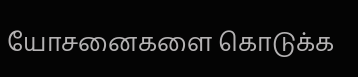யோசனைகளை கொடுக்க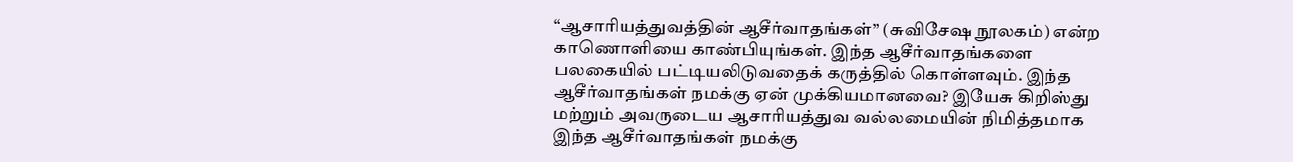“ஆசாரியத்துவத்தின் ஆசீர்வாதங்கள்” (சுவிசேஷ நூலகம்) என்ற காணொளியை காண்பியுங்கள். இந்த ஆசீர்வாதங்களை பலகையில் பட்டியலிடுவதைக் கருத்தில் கொள்ளவும். இந்த ஆசீர்வாதங்கள் நமக்கு ஏன் முக்கியமானவை? இயேசு கிறிஸ்து மற்றும் அவருடைய ஆசாரியத்துவ வல்லமையின் நிமித்தமாக இந்த ஆசீர்வாதங்கள் நமக்கு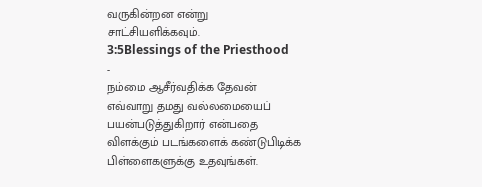வருகின்றன என்று சாட்சியளிக்கவும்.
3:5Blessings of the Priesthood
-
நம்மை ஆசீர்வதிக்க தேவன் எவ்வாறு தமது வல்லமையைப் பயன்படுத்துகிறார் என்பதை விளக்கும் படங்களைக் கண்டுபிடிக்க பிள்ளைகளுக்கு உதவுங்கள்.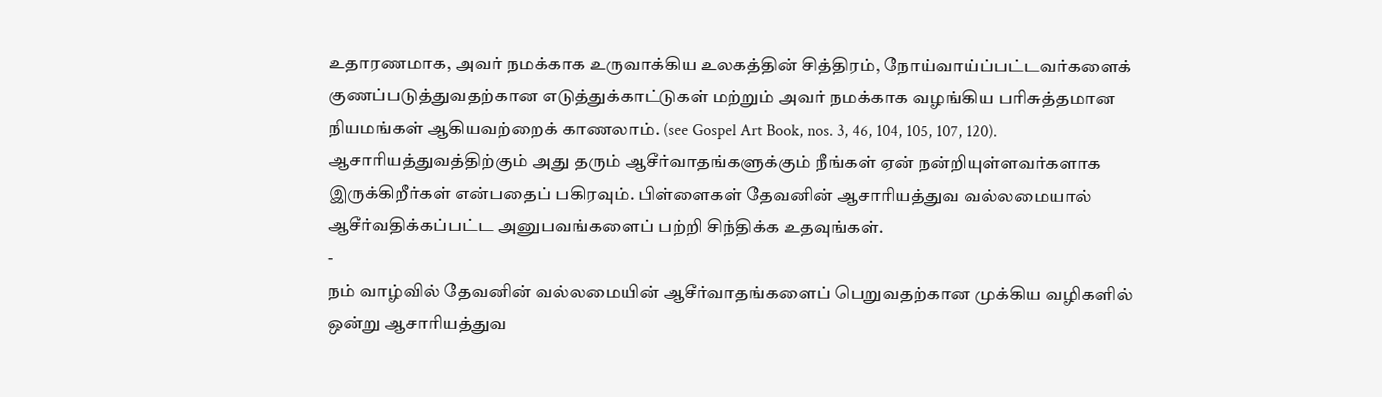உதாரணமாக, அவர் நமக்காக உருவாக்கிய உலகத்தின் சித்திரம், நோய்வாய்ப்பட்டவர்களைக் குணப்படுத்துவதற்கான எடுத்துக்காட்டுகள் மற்றும் அவர் நமக்காக வழங்கிய பரிசுத்தமான நியமங்கள் ஆகியவற்றைக் காணலாம். (see Gospel Art Book, nos. 3, 46, 104, 105, 107, 120). ஆசாரியத்துவத்திற்கும் அது தரும் ஆசீர்வாதங்களுக்கும் நீங்கள் ஏன் நன்றியுள்ளவர்களாக இருக்கிறீர்கள் என்பதைப் பகிரவும். பிள்ளைகள் தேவனின் ஆசாரியத்துவ வல்லமையால் ஆசீர்வதிக்கப்பட்ட அனுபவங்களைப் பற்றி சிந்திக்க உதவுங்கள்.
-
நம் வாழ்வில் தேவனின் வல்லமையின் ஆசீர்வாதங்களைப் பெறுவதற்கான முக்கிய வழிகளில் ஒன்று ஆசாரியத்துவ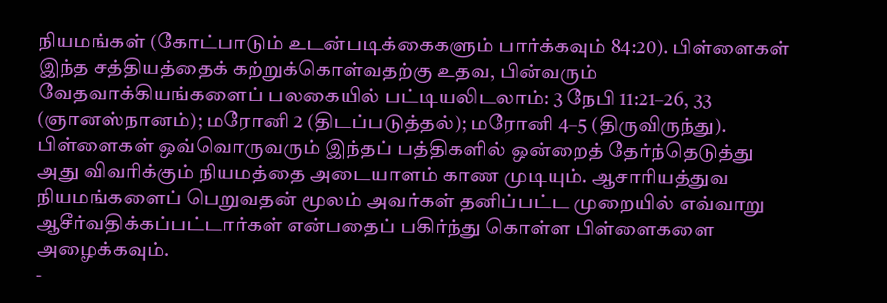நியமங்கள் (கோட்பாடும் உடன்படிக்கைகளும் பார்க்கவும் 84:20). பிள்ளைகள் இந்த சத்தியத்தைக் கற்றுக்கொள்வதற்கு உதவ, பின்வரும் வேதவாக்கியங்களைப் பலகையில் பட்டியலிடலாம்: 3 நேபி 11:21–26, 33 (ஞானஸ்நானம்); மரோனி 2 (திடப்படுத்தல்); மரோனி 4–5 (திருவிருந்து). பிள்ளைகள் ஒவ்வொருவரும் இந்தப் பத்திகளில் ஒன்றைத் தேர்ந்தெடுத்து அது விவரிக்கும் நியமத்தை அடையாளம் காண முடியும். ஆசாரியத்துவ நியமங்களைப் பெறுவதன் மூலம் அவர்கள் தனிப்பட்ட முறையில் எவ்வாறு ஆசீர்வதிக்கப்பட்டார்கள் என்பதைப் பகிர்ந்து கொள்ள பிள்ளைகளை அழைக்கவும்.
-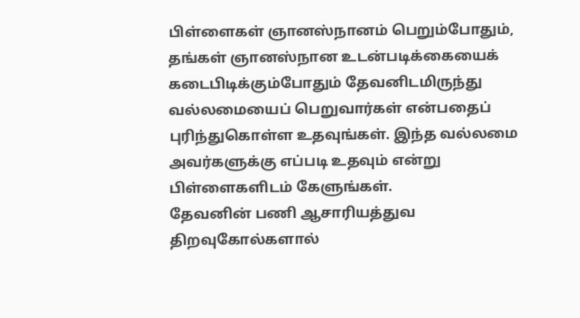பிள்ளைகள் ஞானஸ்நானம் பெறும்போதும், தங்கள் ஞானஸ்நான உடன்படிக்கையைக் கடைபிடிக்கும்போதும் தேவனிடமிருந்து வல்லமையைப் பெறுவார்கள் என்பதைப் புரிந்துகொள்ள உதவுங்கள். இந்த வல்லமை அவர்களுக்கு எப்படி உதவும் என்று பிள்ளைகளிடம் கேளுங்கள்.
தேவனின் பணி ஆசாரியத்துவ திறவுகோல்களால்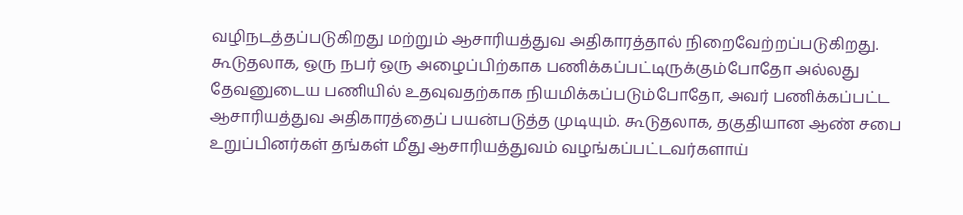வழிநடத்தப்படுகிறது மற்றும் ஆசாரியத்துவ அதிகாரத்தால் நிறைவேற்றப்படுகிறது.
கூடுதலாக, ஒரு நபர் ஒரு அழைப்பிற்காக பணிக்கப்பட்டிருக்கும்போதோ அல்லது தேவனுடைய பணியில் உதவுவதற்காக நியமிக்கப்படும்போதோ, அவர் பணிக்கப்பட்ட ஆசாரியத்துவ அதிகாரத்தைப் பயன்படுத்த முடியும். கூடுதலாக, தகுதியான ஆண் சபை உறுப்பினர்கள் தங்கள் மீது ஆசாரியத்துவம் வழங்கப்பட்டவர்களாய்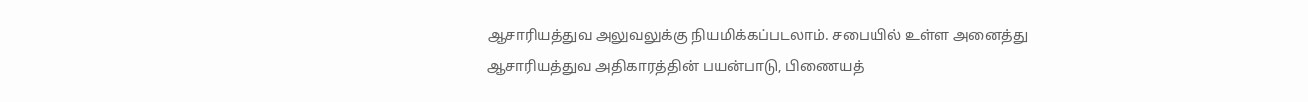ஆசாரியத்துவ அலுவலுக்கு நியமிக்கப்படலாம். சபையில் உள்ள அனைத்து ஆசாரியத்துவ அதிகாரத்தின் பயன்பாடு, பிணையத்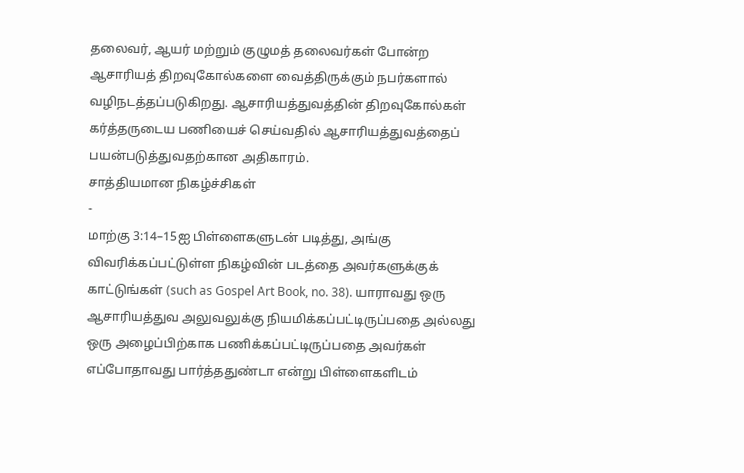தலைவர், ஆயர் மற்றும் குழுமத் தலைவர்கள் போன்ற ஆசாரியத் திறவுகோல்களை வைத்திருக்கும் நபர்களால் வழிநடத்தப்படுகிறது. ஆசாரியத்துவத்தின் திறவுகோல்கள் கர்த்தருடைய பணியைச் செய்வதில் ஆசாரியத்துவத்தைப் பயன்படுத்துவதற்கான அதிகாரம்.
சாத்தியமான நிகழ்ச்சிகள்
-
மாற்கு 3:14–15ஐ பிள்ளைகளுடன் படித்து, அங்கு விவரிக்கப்பட்டுள்ள நிகழ்வின் படத்தை அவர்களுக்குக் காட்டுங்கள் (such as Gospel Art Book, no. 38). யாராவது ஒரு ஆசாரியத்துவ அலுவலுக்கு நியமிக்கப்பட்டிருப்பதை அல்லது ஒரு அழைப்பிற்காக பணிக்கப்பட்டிருப்பதை அவர்கள் எப்போதாவது பார்த்ததுண்டா என்று பிள்ளைகளிடம்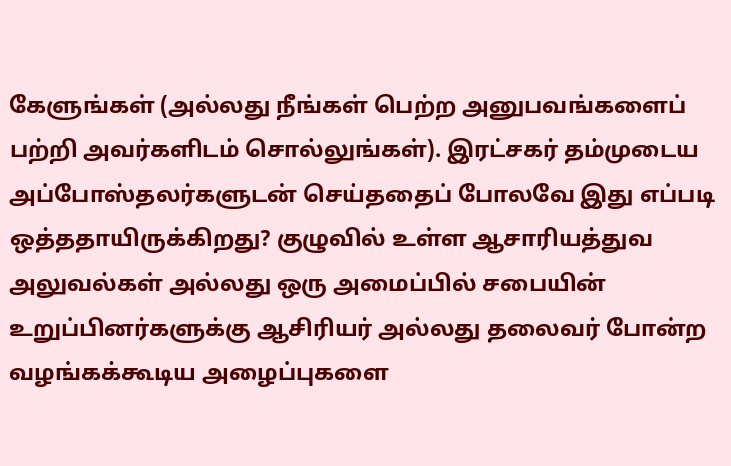கேளுங்கள் (அல்லது நீங்கள் பெற்ற அனுபவங்களைப் பற்றி அவர்களிடம் சொல்லுங்கள்). இரட்சகர் தம்முடைய அப்போஸ்தலர்களுடன் செய்ததைப் போலவே இது எப்படி ஒத்ததாயிருக்கிறது? குழுவில் உள்ள ஆசாரியத்துவ அலுவல்கள் அல்லது ஒரு அமைப்பில் சபையின் உறுப்பினர்களுக்கு ஆசிரியர் அல்லது தலைவர் போன்ற வழங்கக்கூடிய அழைப்புகளை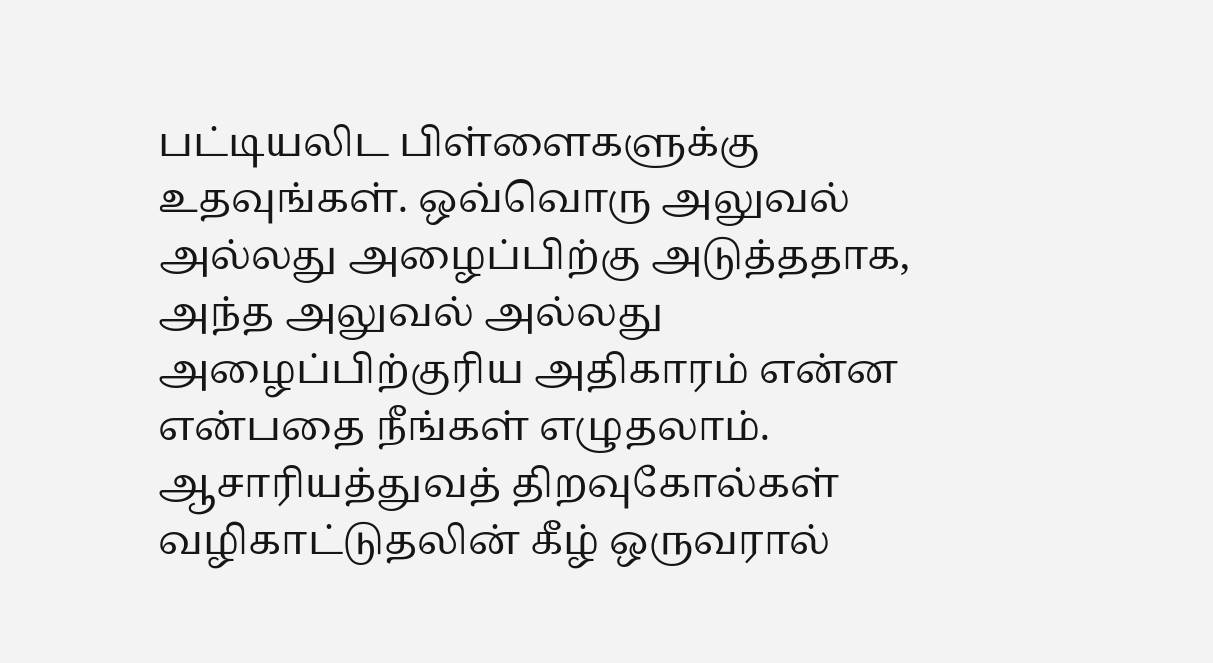பட்டியலிட பிள்ளைகளுக்கு உதவுங்கள். ஒவ்வொரு அலுவல் அல்லது அழைப்பிற்கு அடுத்ததாக, அந்த அலுவல் அல்லது அழைப்பிற்குரிய அதிகாரம் என்ன என்பதை நீங்கள் எழுதலாம். ஆசாரியத்துவத் திறவுகோல்கள் வழிகாட்டுதலின் கீழ் ஒருவரால்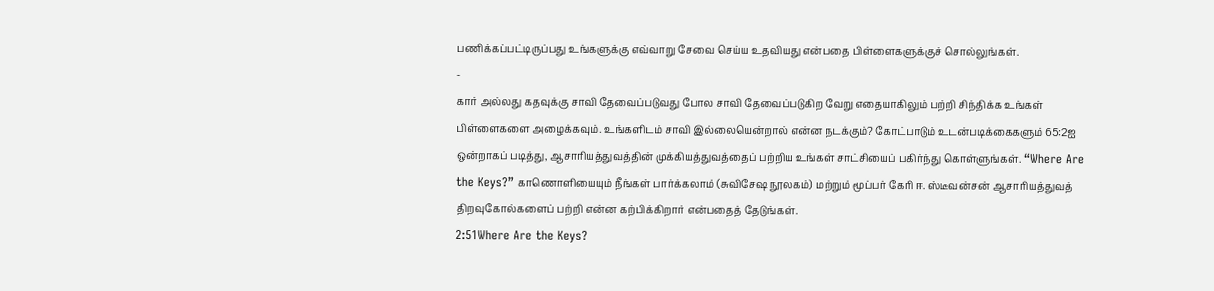பணிக்கப்பட்டிருப்பது உங்களுக்கு எவ்வாறு சேவை செய்ய உதவியது என்பதை பிள்ளைகளுக்குச் சொல்லுங்கள்.
-
கார் அல்லது கதவுக்கு சாவி தேவைப்படுவது போல சாவி தேவைப்படுகிற வேறு எதையாகிலும் பற்றி சிந்திக்க உங்கள் பிள்ளைகளை அழைக்கவும். உங்களிடம் சாவி இல்லையென்றால் என்ன நடக்கும்? கோட்பாடும் உடன்படிக்கைகளும் 65:2ஐ ஒன்றாகப் படித்து, ஆசாரியத்துவத்தின் முக்கியத்துவத்தைப் பற்றிய உங்கள் சாட்சியைப் பகிர்ந்து கொள்ளுங்கள். “Where Are the Keys?” காணொளியையும் நீங்கள் பார்க்கலாம் (சுவிசேஷ நூலகம்) மற்றும் மூப்பர் கேரி ஈ. ஸ்டீவன்சன் ஆசாரியத்துவத் திறவுகோல்களைப் பற்றி என்ன கற்பிக்கிறார் என்பதைத் தேடுங்கள்.
2:51Where Are the Keys?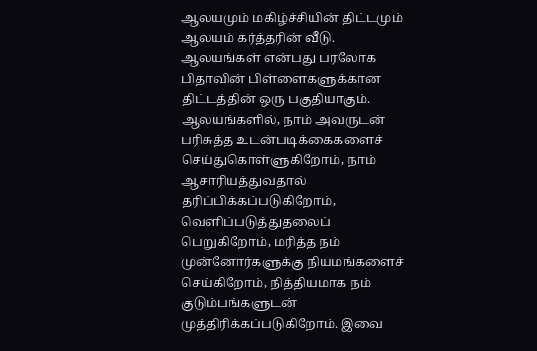ஆலயமும் மகிழ்ச்சியின் திட்டமும்
ஆலயம் கர்த்தரின் வீடு.
ஆலயங்கள் என்பது பரலோக பிதாவின் பிள்ளைகளுக்கான திட்டத்தின் ஒரு பகுதியாகும். ஆலயங்களில், நாம் அவருடன் பரிசுத்த உடன்படிக்கைகளைச் செய்துகொள்ளுகிறோம், நாம் ஆசாரியத்துவதால் தரிப்பிக்கப்படுகிறோம், வெளிப்படுத்துதலைப் பெறுகிறோம், மரித்த நம் முன்னோர்களுக்கு நியமங்களைச் செய்கிறோம், நித்தியமாக நம் குடும்பங்களுடன் முத்திரிக்கப்படுகிறோம். இவை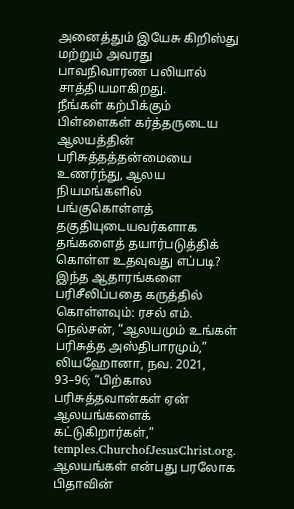அனைத்தும் இயேசு கிறிஸ்து மற்றும் அவரது பாவநிவாரண பலியால் சாத்தியமாகிறது.
நீங்கள் கற்பிக்கும் பிள்ளைகள் கர்த்தருடைய ஆலயத்தின் பரிசுத்தத்தன்மையை உணர்ந்து, ஆலய நியமங்களில் பங்குகொள்ளத் தகுதியுடையவர்களாக தங்களைத் தயார்படுத்திக் கொள்ள உதவுவது எப்படி? இந்த ஆதாரங்களை பரிசீலிப்பதை கருத்தில் கொள்ளவும்: ரசல் எம். நெல்சன், “ஆலயமும் உங்கள் பரிசுத்த அஸ்திபாரமும்,” லியஹோனா, நவ. 2021, 93–96; “பிற்கால பரிசுத்தவான்கள் ஏன் ஆலயங்களைக் கட்டுகிறார்கள்,” temples.ChurchofJesusChrist.org.
ஆலயங்கள் என்பது பரலோக பிதாவின்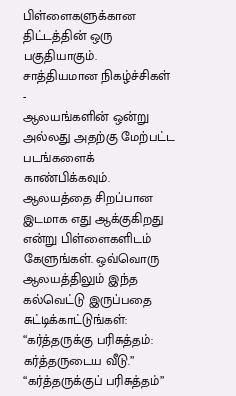பிள்ளைகளுக்கான திட்டத்தின் ஒரு பகுதியாகும்.
சாத்தியமான நிகழ்ச்சிகள்
-
ஆலயங்களின் ஒன்று அல்லது அதற்கு மேற்பட்ட படங்களைக் காண்பிக்கவும். ஆலயத்தை சிறப்பான இடமாக எது ஆக்குகிறது என்று பிள்ளைகளிடம் கேளுங்கள். ஒவ்வொரு ஆலயத்திலும் இந்த கல்வெட்டு இருப்பதை சுட்டிக்காட்டுங்கள்: “கர்த்தருக்கு பரிசுத்தம்: கர்த்தருடைய வீடு.” “கர்த்தருக்குப் பரிசுத்தம்”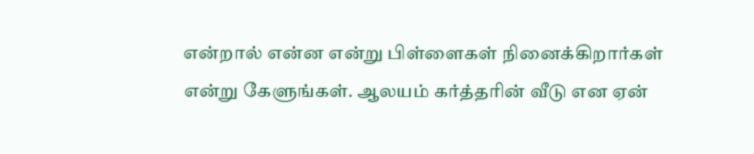என்றால் என்ன என்று பிள்ளைகள் நினைக்கிறார்கள் என்று கேளுங்கள். ஆலயம் கர்த்தரின் வீடு என ஏன்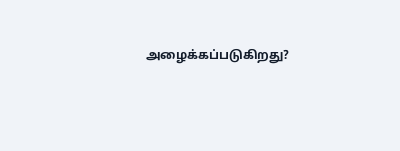அழைக்கப்படுகிறது?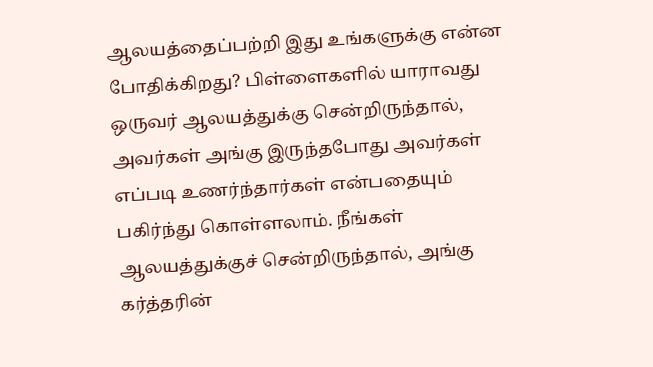ஆலயத்தைப்பற்றி இது உங்களுக்கு என்ன போதிக்கிறது? பிள்ளைகளில் யாராவது ஒருவர் ஆலயத்துக்கு சென்றிருந்தால், அவர்கள் அங்கு இருந்தபோது அவர்கள் எப்படி உணர்ந்தார்கள் என்பதையும் பகிர்ந்து கொள்ளலாம். நீங்கள் ஆலயத்துக்குச் சென்றிருந்தால், அங்கு கர்த்தரின்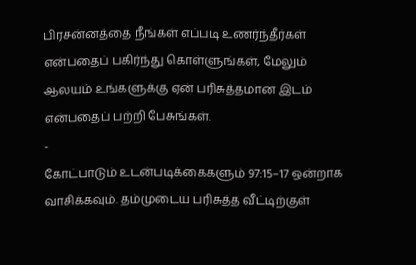பிரசன்னத்தை நீங்கள் எப்படி உணர்ந்தீர்கள் என்பதைப் பகிர்ந்து கொள்ளுங்கள், மேலும் ஆலயம் உங்களுக்கு ஏன் பரிசுத்தமான இடம் என்பதைப் பற்றி பேசுங்கள்.
-
கோட்பாடும் உடன்படிக்கைகளும் 97:15–17 ஒன்றாக வாசிக்கவும். தம்முடைய பரிசுத்த வீட்டிற்குள்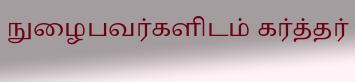நுழைபவர்களிடம் கர்த்தர்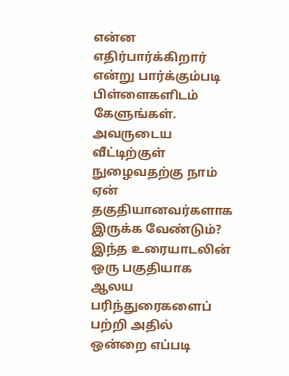என்ன எதிர்பார்க்கிறார் என்று பார்க்கும்படி பிள்ளைகளிடம் கேளுங்கள். அவருடைய வீட்டிற்குள் நுழைவதற்கு நாம் ஏன் தகுதியானவர்களாக இருக்க வேண்டும்? இந்த உரையாடலின் ஒரு பகுதியாக ஆலய பரிந்துரைகளைப் பற்றி அதில் ஒன்றை எப்படி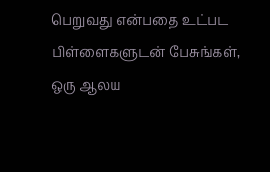பெறுவது என்பதை உட்பட பிள்ளைகளுடன் பேசுங்கள், ஒரு ஆலய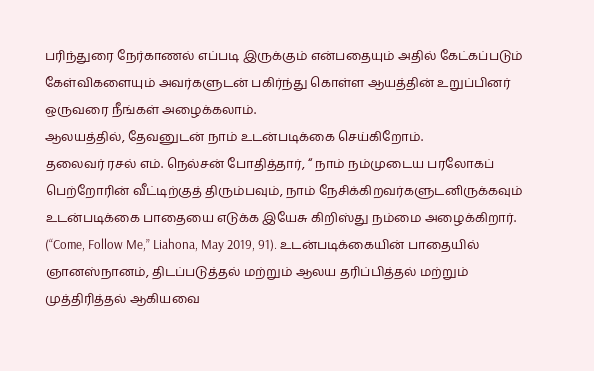பரிந்துரை நேர்காணல் எப்படி இருக்கும் என்பதையும் அதில் கேட்கப்படும் கேள்விகளையும் அவர்களுடன் பகிர்ந்து கொள்ள ஆயத்தின் உறுப்பினர் ஒருவரை நீங்கள் அழைக்கலாம்.
ஆலயத்தில், தேவனுடன் நாம் உடன்படிக்கை செய்கிறோம்.
தலைவர் ரசல் எம். நெல்சன் போதித்தார், “ நாம் நம்முடைய பரலோகப் பெற்றோரின் வீட்டிற்குத் திரும்பவும், நாம் நேசிக்கிறவர்களுடனிருக்கவும் உடன்படிக்கை பாதையை எடுக்க இயேசு கிறிஸ்து நம்மை அழைக்கிறார். (“Come, Follow Me,” Liahona, May 2019, 91). உடன்படிக்கையின் பாதையில் ஞானஸ்நானம், திடப்படுத்தல் மற்றும் ஆலய தரிப்பித்தல் மற்றும் முத்திரித்தல் ஆகியவை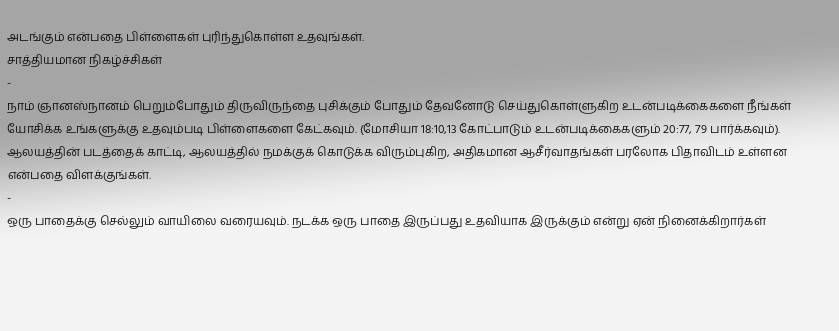அடங்கும் என்பதை பிள்ளைகள் புரிந்துகொள்ள உதவுங்கள்.
சாத்தியமான நிகழ்ச்சிகள்
-
நாம் ஞானஸ்நானம் பெறும்போதும் திருவிருந்தை புசிக்கும் போதும் தேவனோடு செய்துகொள்ளுகிற உடன்படிக்கைகளை நீங்கள் யோசிக்க உங்களுக்கு உதவும்படி பிள்ளைகளை கேட்கவும். (மோசியா 18:10,13 கோட்பாடும் உடன்படிக்கைகளும் 20:77, 79 பார்க்கவும்). ஆலயத்தின் படத்தைக் காட்டி, ஆலயத்தில் நமக்குக் கொடுக்க விரும்புகிற, அதிகமான ஆசீர்வாதங்கள் பரலோக பிதாவிடம் உள்ளன என்பதை விளக்குங்கள்.
-
ஒரு பாதைக்கு செல்லும் வாயிலை வரையவும். நடக்க ஒரு பாதை இருப்பது உதவியாக இருக்கும் என்று ஏன் நினைக்கிறார்கள்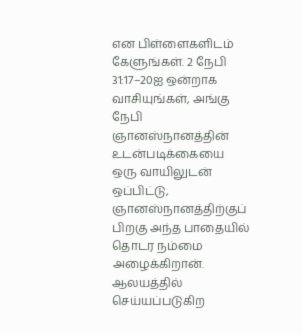என பிள்ளைகளிடம் கேளுங்கள். 2 நேபி 31:17–20ஐ ஒன்றாக வாசியுங்கள், அங்கு நேபி ஞானஸ்நானத்தின் உடன்படிக்கையை ஒரு வாயிலுடன் ஒப்பிட்டு, ஞானஸ்நானத்திற்குப் பிறகு அந்த பாதையில் தொடர நம்மை அழைக்கிறான். ஆலயத்தில் செய்யப்படுகிற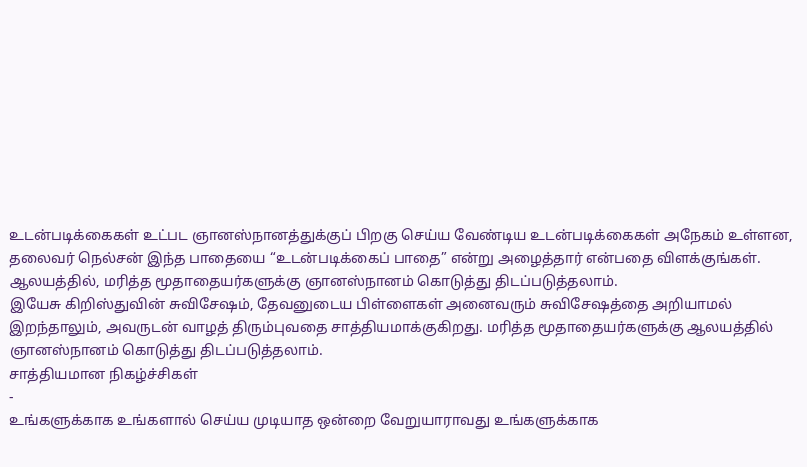உடன்படிக்கைகள் உட்பட ஞானஸ்நானத்துக்குப் பிறகு செய்ய வேண்டிய உடன்படிக்கைகள் அநேகம் உள்ளன, தலைவர் நெல்சன் இந்த பாதையை “உடன்படிக்கைப் பாதை” என்று அழைத்தார் என்பதை விளக்குங்கள்.
ஆலயத்தில், மரித்த மூதாதையர்களுக்கு ஞானஸ்நானம் கொடுத்து திடப்படுத்தலாம்.
இயேசு கிறிஸ்துவின் சுவிசேஷம், தேவனுடைய பிள்ளைகள் அனைவரும் சுவிசேஷத்தை அறியாமல் இறந்தாலும், அவருடன் வாழத் திரும்புவதை சாத்தியமாக்குகிறது. மரித்த மூதாதையர்களுக்கு ஆலயத்தில் ஞானஸ்நானம் கொடுத்து திடப்படுத்தலாம்.
சாத்தியமான நிகழ்ச்சிகள்
-
உங்களுக்காக உங்களால் செய்ய முடியாத ஒன்றை வேறுயாராவது உங்களுக்காக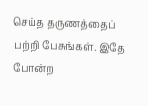செய்த தருணத்தைப் பற்றி பேசுங்கள். இதே போன்ற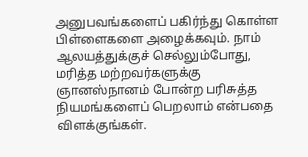அனுபவங்களைப் பகிர்ந்து கொள்ள பிள்ளைகளை அழைக்கவும். நாம் ஆலயத்துக்குச் செல்லும்போது, மரித்த மற்றவர்களுக்கு ஞானஸ்நானம் போன்ற பரிசுத்த நியமங்களைப் பெறலாம் என்பதை விளக்குங்கள்.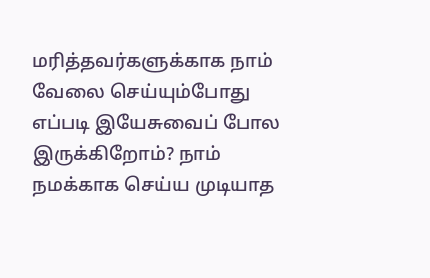மரித்தவர்களுக்காக நாம் வேலை செய்யும்போது எப்படி இயேசுவைப் போல இருக்கிறோம்? நாம் நமக்காக செய்ய முடியாத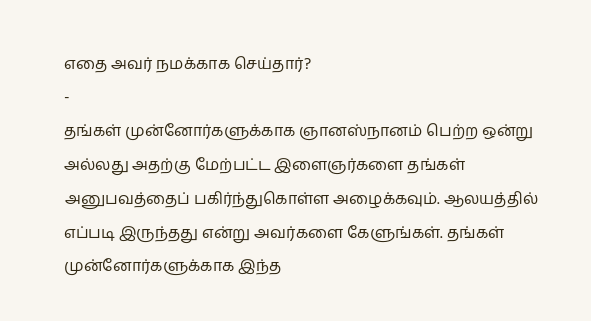எதை அவர் நமக்காக செய்தார்?
-
தங்கள் முன்னோர்களுக்காக ஞானஸ்நானம் பெற்ற ஒன்று அல்லது அதற்கு மேற்பட்ட இளைஞர்களை தங்கள் அனுபவத்தைப் பகிர்ந்துகொள்ள அழைக்கவும். ஆலயத்தில் எப்படி இருந்தது என்று அவர்களை கேளுங்கள். தங்கள் முன்னோர்களுக்காக இந்த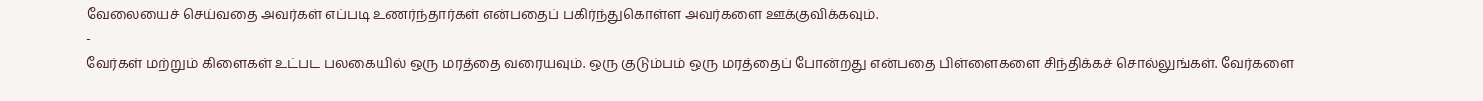வேலையைச் செய்வதை அவர்கள் எப்படி உணர்ந்தார்கள் என்பதைப் பகிர்ந்துகொள்ள அவர்களை ஊக்குவிக்கவும்.
-
வேர்கள் மற்றும் கிளைகள் உட்பட பலகையில் ஒரு மரத்தை வரையவும். ஒரு குடும்பம் ஒரு மரத்தைப் போன்றது என்பதை பிள்ளைகளை சிந்திக்கச் சொல்லுங்கள். வேர்களை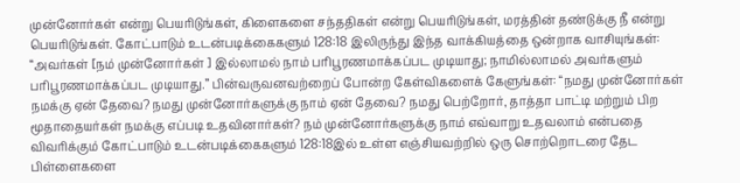முன்னோர்கள் என்று பெயரிடுங்கள், கிளைகளை சந்ததிகள் என்று பெயரிடுங்கள், மரத்தின் தண்டுக்கு நீ என்று பெயரிடுங்கள். கோட்பாடும் உடன்படிக்கைகளும் 128:18 இலிருந்து இந்த வாக்கியத்தை ஒன்றாக வாசியுங்கள்: “அவர்கள் [நம் முன்னோர்கள் ] இல்லாமல் நாம் பரிபூரணமாக்கப்பட முடியாது; நாமில்லாமல் அவர்களும் பரிபூரணமாக்கப்பட முடியாது.” பின்வருவனவற்றைப் போன்ற கேள்விகளைக் கேளுங்கள்: “நமது முன்னோர்கள் நமக்கு ஏன் தேவை? நமது முன்னோர்களுக்கு நாம் ஏன் தேவை? நமது பெற்றோர், தாத்தா பாட்டி மற்றும் பிற மூதாதையர்கள் நமக்கு எப்படி உதவினார்கள்? நம் முன்னோர்களுக்கு நாம் எவ்வாறு உதவலாம் என்பதை விவரிக்கும் கோட்பாடும் உடன்படிக்கைகளும் 128:18இல் உள்ள எஞ்சியவற்றில் ஒரு சொற்றொடரை தேட பிள்ளைகளை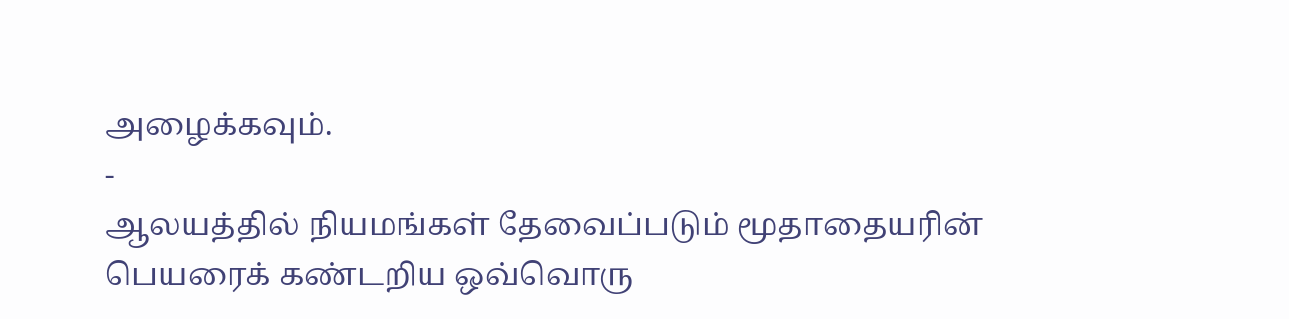அழைக்கவும்.
-
ஆலயத்தில் நியமங்கள் தேவைப்படும் மூதாதையரின் பெயரைக் கண்டறிய ஒவ்வொரு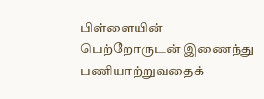பிள்ளையின் பெற்றோருடன் இணைந்து பணியாற்றுவதைக்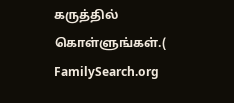கருத்தில் கொள்ளுங்கள்.( FamilySearch.org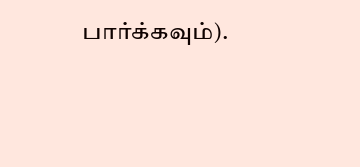பார்க்கவும்).